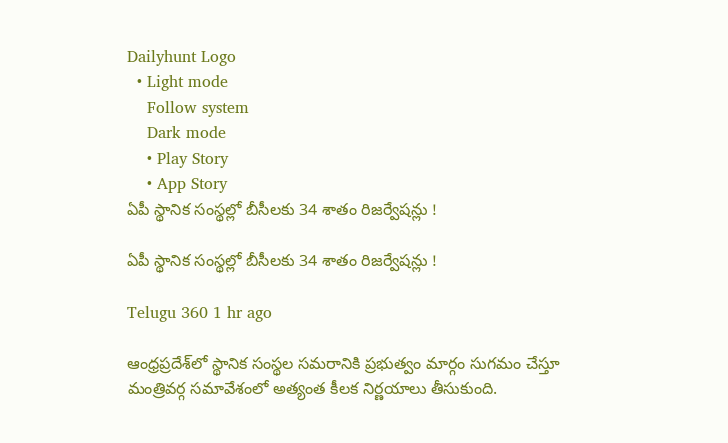Dailyhunt Logo
  • Light mode
    Follow system
    Dark mode
    • Play Story
    • App Story
ఏపీ స్థానిక సంస్థల్లో బీసీలకు 34 శాతం రిజర్వేషన్లు !

ఏపీ స్థానిక సంస్థల్లో బీసీలకు 34 శాతం రిజర్వేషన్లు !

Telugu 360 1 hr ago

ఆంధ్రప్రదేశ్‌లో స్థానిక సంస్థల సమరానికి ప్రభుత్వం మార్గం సుగమం చేస్తూ మంత్రివర్గ సమావేశంలో అత్యంత కీలక నిర్ణయాలు తీసుకుంది.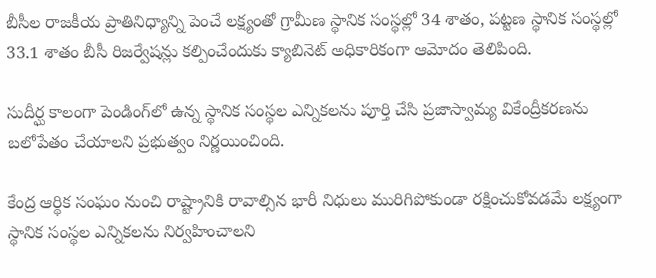బీసీల రాజకీయ ప్రాతినిధ్యాన్ని పెంచే లక్ష్యంతో గ్రామీణ స్థానిక సంస్థల్లో 34 శాతం, పట్టణ స్థానిక సంస్థల్లో 33.1 శాతం బీసీ రిజర్వేషన్లు కల్పించేందుకు క్యాబినెట్ అధికారికంగా ఆమోదం తెలిపింది.

సుదీర్ఘ కాలంగా పెండింగ్‌లో ఉన్న స్థానిక సంస్థల ఎన్నికలను పూర్తి చేసి ప్రజాస్వామ్య వికేంద్రీకరణను బలోపేతం చేయాలని ప్రభుత్వం నిర్ణయించింది.

కేంద్ర ఆర్థిక సంఘం నుంచి రాష్ట్రానికి రావాల్సిన భారీ నిధులు మురిగిపోకుండా రక్షించుకోవడమే లక్ష్యంగా స్థానిక సంస్థల ఎన్నికలను నిర్వహించాలని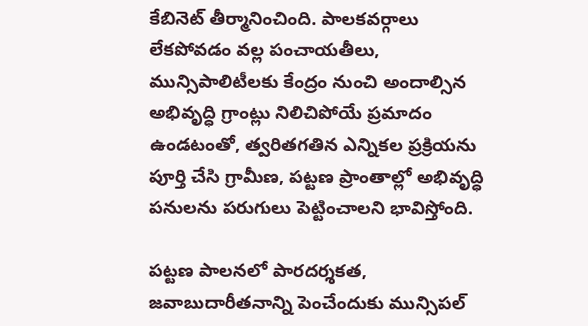కేబినెట్ తీర్మానించింది. పాలకవర్గాలు లేకపోవడం వల్ల పంచాయతీలు, మున్సిపాలిటీలకు కేంద్రం నుంచి అందాల్సిన అభివృద్ధి గ్రాంట్లు నిలిచిపోయే ప్రమాదం ఉండటంతో, త్వరితగతిన ఎన్నికల ప్రక్రియను పూర్తి చేసి గ్రామీణ, పట్టణ ప్రాంతాల్లో అభివృద్ధి పనులను పరుగులు పెట్టించాలని భావిస్తోంది.

పట్టణ పాలనలో పారదర్శకత, జవాబుదారీతనాన్ని పెంచేందుకు మున్సిపల్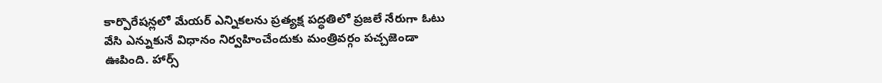కార్పొరేషన్లలో మేయర్ ఎన్నికలను ప్రత్యక్ష పద్ధతిలో ప్రజలే నేరుగా ఓటు వేసి ఎన్నుకునే విధానం నిర్వహించేందుకు మంత్రివర్గం పచ్చజెండా ఊపింది. హార్స్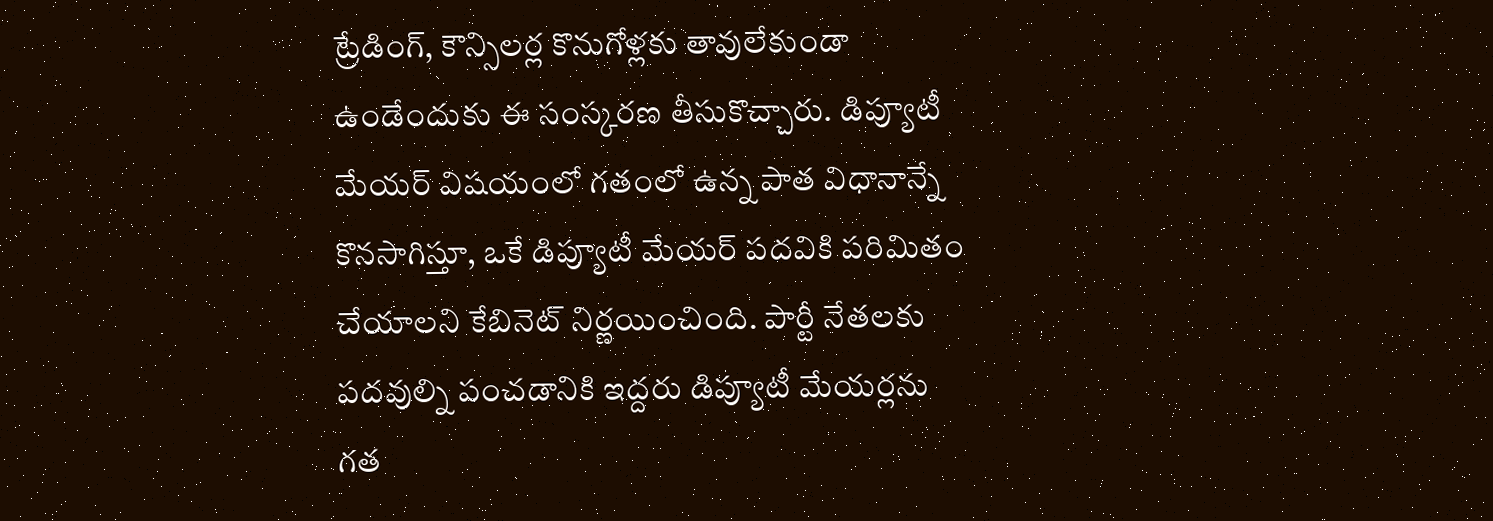ట్రేడింగ్, కౌన్సిలర్ల కొనుగోళ్లకు తావులేకుండా ఉండేందుకు ఈ సంస్కరణ తీసుకొచ్చారు. డిప్యూటీ మేయర్ విషయంలో గతంలో ఉన్న పాత విధానాన్నే కొనసాగిస్తూ, ఒకే డిప్యూటీ మేయర్ పదవికి పరిమితం చేయాలని కేబినెట్ నిర్ణయించింది. పార్టీ నేతలకు పదవుల్ని పంచడానికి ఇద్దరు డిప్యూటీ మేయర్లను గత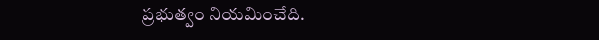ప్రభుత్వం నియమించేది.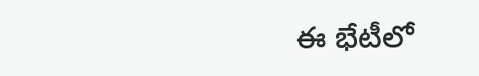ఈ భేటీలో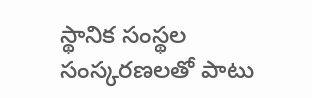స్థానిక సంస్థల సంస్కరణలతో పాటు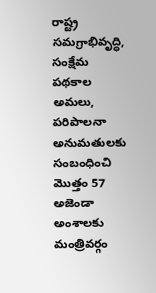రాష్ట్ర సమగ్రాభివృద్ధి, సంక్షేమ పథకాల అమలు, పరిపాలనా అనుమతులకు సంబంధించి మొత్తం 57 అజెండా అంశాలకు మంత్రివర్గం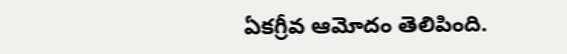ఏకగ్రీవ ఆమోదం తెలిపింది.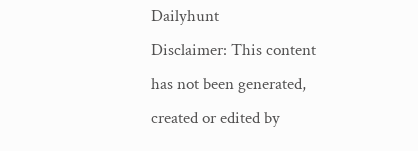Dailyhunt
Disclaimer: This content has not been generated, created or edited by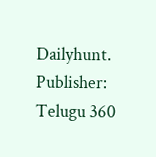Dailyhunt. Publisher: Telugu 360